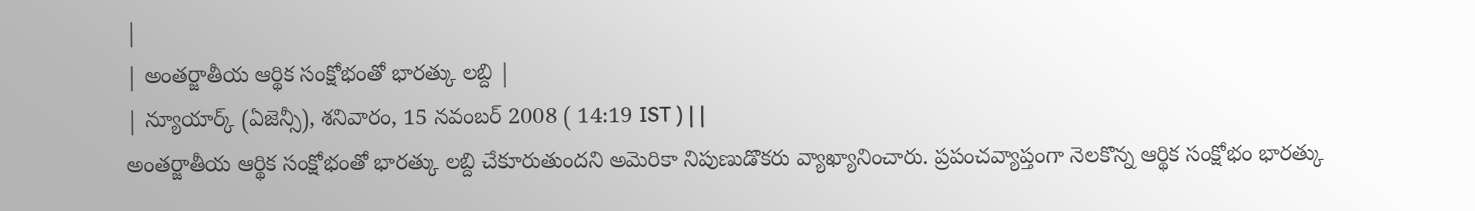|
| అంతర్జాతీయ ఆర్థిక సంక్షోభంతో భారత్కు లబ్ది |
| న్యూయార్క్ (ఏజెన్సీ), శనివారం, 15 నవంబర్ 2008 ( 14:19 IST ) | |
అంతర్జాతీయ ఆర్థిక సంక్షోభంతో భారత్కు లబ్ది చేకూరుతుందని అమెరికా నిపుణుడొకరు వ్యాఖ్యానించారు. ప్రపంచవ్యాప్తంగా నెలకొన్న ఆర్థిక సంక్షోభం భారత్కు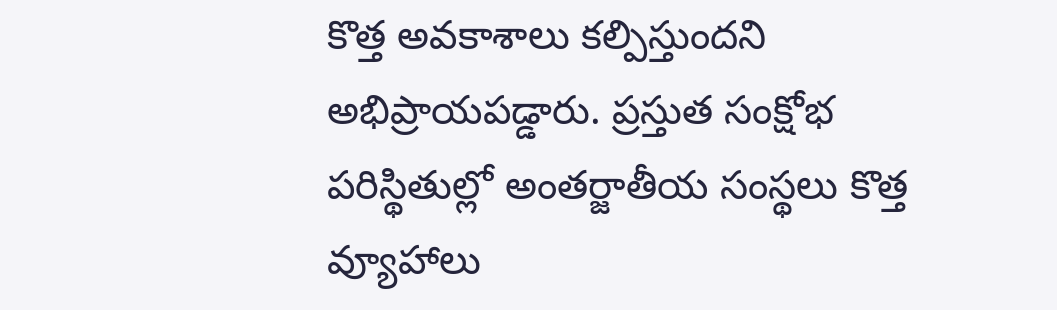కొత్త అవకాశాలు కల్పిస్తుందని అభిప్రాయపడ్డారు. ప్రస్తుత సంక్షోభ పరిస్థితుల్లో అంతర్జాతీయ సంస్థలు కొత్త వ్యూహాలు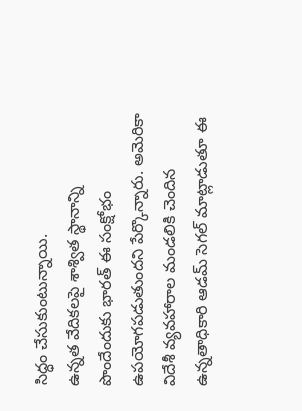సిద్ధం చేసుకుంటున్నాయి.
ఉన్నత వేదికలపై శాశ్విత స్థానాన్ని పొందేందుకు భారత్ ఈ సంక్షోభం ఉపయోగపడుతుందని పేర్కొన్నారు. అమెరికా విదేశీ వ్యవహారాల మండలికి చెందిన ఉన్నతాధికారి ఆడమ్ సెగల్ మాట్లాడుతూ ఈ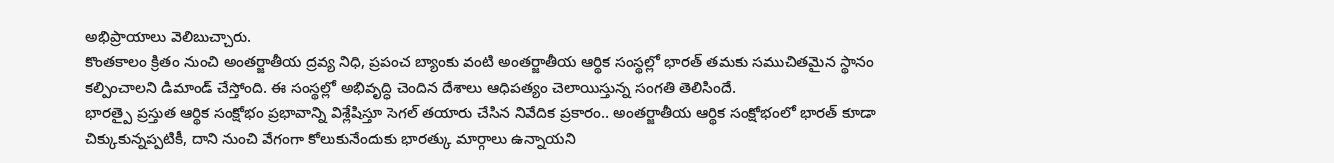అభిప్రాయాలు వెలిబుచ్చారు.
కొంతకాలం క్రితం నుంచి అంతర్జాతీయ ద్రవ్య నిధి, ప్రపంచ బ్యాంకు వంటి అంతర్జాతీయ ఆర్థిక సంస్థల్లో భారత్ తమకు సముచితమైన స్థానం కల్పించాలని డిమాండ్ చేస్తోంది. ఈ సంస్థల్లో అభివృద్ధి చెందిన దేశాలు ఆధిపత్యం చెలాయిస్తున్న సంగతి తెలిసిందే.
భారత్పై ప్రస్తుత ఆర్థిక సంక్షోభం ప్రభావాన్ని విశ్లేషిస్తూ సెగల్ తయారు చేసిన నివేదిక ప్రకారం.. అంతర్జాతీయ ఆర్థిక సంక్షోభంలో భారత్ కూడా చిక్కుకున్నప్పటికీ, దాని నుంచి వేగంగా కోలుకునేందుకు భారత్కు మార్గాలు ఉన్నాయని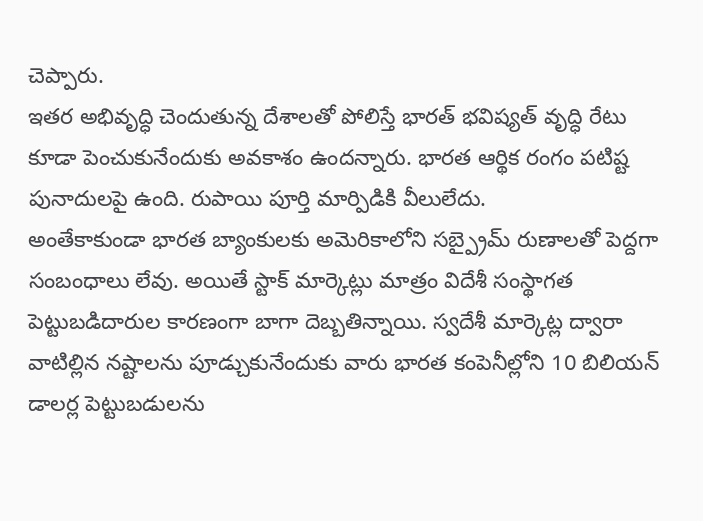చెప్పారు.
ఇతర అభివృద్ధి చెందుతున్న దేశాలతో పోలిస్తే భారత్ భవిష్యత్ వృద్ధి రేటు కూడా పెంచుకునేందుకు అవకాశం ఉందన్నారు. భారత ఆర్థిక రంగం పటిష్ట పునాదులపై ఉంది. రుపాయి పూర్తి మార్పిడికి వీలులేదు.
అంతేకాకుండా భారత బ్యాంకులకు అమెరికాలోని సబ్ప్రైమ్ రుణాలతో పెద్దగా సంబంధాలు లేవు. అయితే స్టాక్ మార్కెట్లు మాత్రం విదేశీ సంస్థాగత పెట్టుబడిదారుల కారణంగా బాగా దెబ్బతిన్నాయి. స్వదేశీ మార్కెట్ల ద్వారా వాటిల్లిన నష్టాలను పూడ్చుకునేందుకు వారు భారత కంపెనీల్లోని 10 బిలియన్ డాలర్ల పెట్టుబడులను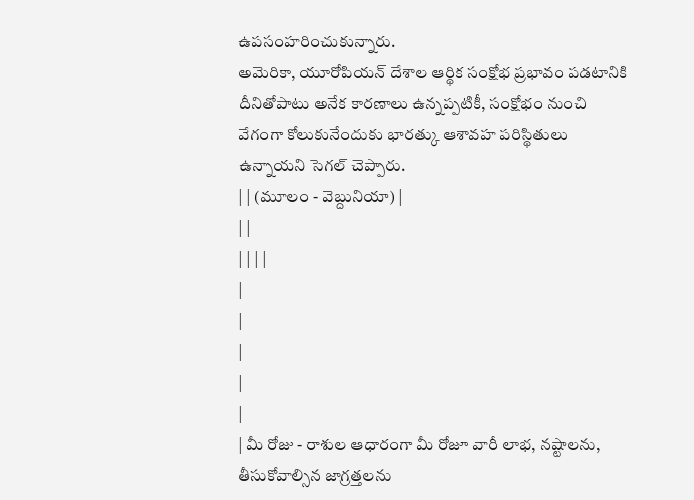ఉపసంహరించుకున్నారు.
అమెరికా, యూరోపియన్ దేశాల ఆర్థిక సంక్షోభ ప్రభావం పడటానికి దీనితోపాటు అనేక కారణాలు ఉన్నప్పటికీ, సంక్షోభం నుంచి వేగంగా కోలుకునేందుకు భారత్కు ఆశావహ పరిస్థితులు ఉన్నాయని సెగల్ చెప్పారు.
| | (మూలం - వెబ్దునియా) |
| |
| | | |
|
|
|
|
|
| మీ రోజు - రాశుల ఆధారంగా మీ రోజూ వారీ లాభ, నష్టాలను, తీసుకోవాల్సిన జాగ్రత్తలను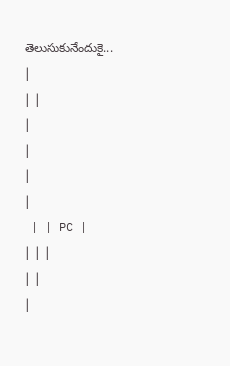తెలుసుకునేందుకై... |
| |
|
|
|
|
 | | PC |
| | |
| |
|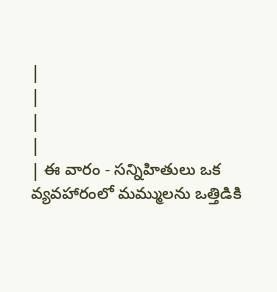|
|
|
|
| ఈ వారం - సన్నిహితులు ఒక వ్యవహారంలో మమ్ములను ఒత్తిడికి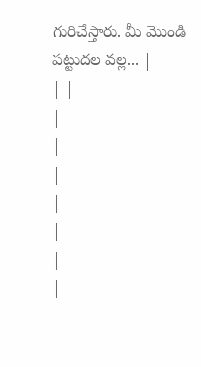గురిచేస్తారు. మీ మొండి పట్టుదల వల్ల... |
| |
|
|
|
|
|
|
|